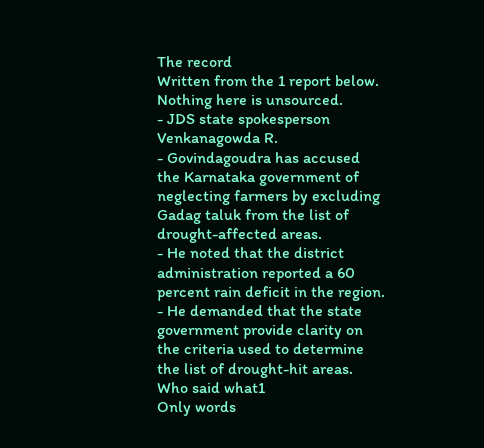The record
Written from the 1 report below. Nothing here is unsourced.
- JDS state spokesperson Venkanagowda R.
- Govindagoudra has accused the Karnataka government of neglecting farmers by excluding Gadag taluk from the list of drought-affected areas.
- He noted that the district administration reported a 60 percent rain deficit in the region.
- He demanded that the state government provide clarity on the criteria used to determine the list of drought-hit areas.
Who said what1
Only words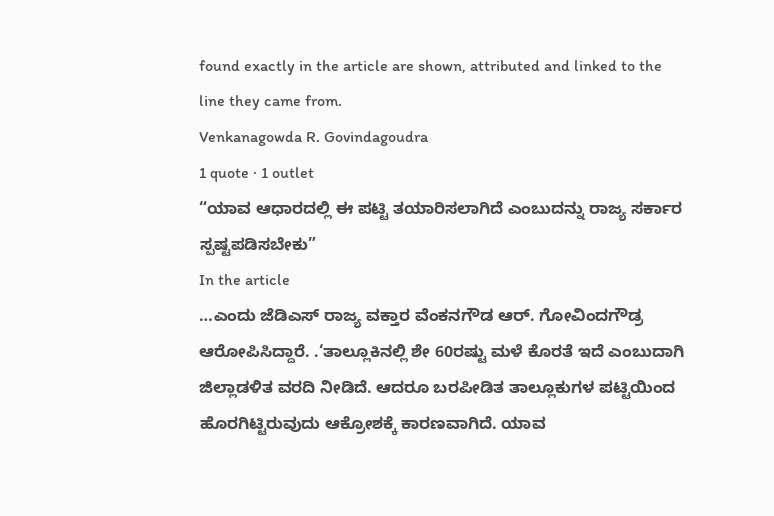found exactly in the article are shown, attributed and linked to the line they came from.
Venkanagowda R. Govindagoudra
1 quote · 1 outlet
“ಯಾವ ಆಧಾರದಲ್ಲಿ ಈ ಪಟ್ಟಿ ತಯಾರಿಸಲಾಗಿದೆ ಎಂಬುದನ್ನು ರಾಜ್ಯ ಸರ್ಕಾರ ಸ್ಪಷ್ಟಪಡಿಸಬೇಕು”
In the article
…ಎಂದು ಜೆಡಿಎಸ್ ರಾಜ್ಯ ವಕ್ತಾರ ವೆಂಕನಗೌಡ ಆರ್. ಗೋವಿಂದಗೌಡ್ರ ಆರೋಪಿಸಿದ್ದಾರೆ. .‘ತಾಲ್ಲೂಕಿನಲ್ಲಿ ಶೇ 60ರಷ್ಟು ಮಳೆ ಕೊರತೆ ಇದೆ ಎಂಬುದಾಗಿ ಜಿಲ್ಲಾಡಳಿತ ವರದಿ ನೀಡಿದೆ. ಆದರೂ ಬರಪೀಡಿತ ತಾಲ್ಲೂಕುಗಳ ಪಟ್ಟಿಯಿಂದ ಹೊರಗಿಟ್ಟಿರುವುದು ಆಕ್ರೋಶಕ್ಕೆ ಕಾರಣವಾಗಿದೆ. ಯಾವ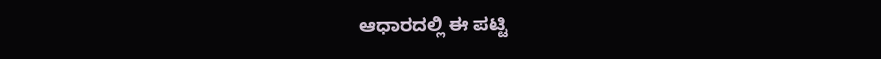ಆಧಾರದಲ್ಲಿ ಈ ಪಟ್ಟಿ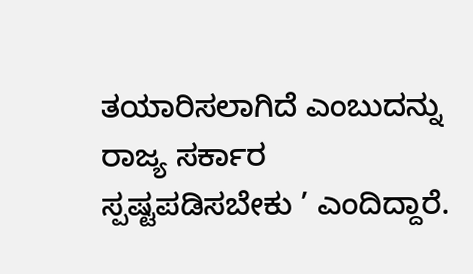ತಯಾರಿಸಲಾಗಿದೆ ಎಂಬುದನ್ನು ರಾಜ್ಯ ಸರ್ಕಾರ ಸ್ಪಷ್ಟಪಡಿಸಬೇಕು ’ ಎಂದಿದ್ದಾರೆ.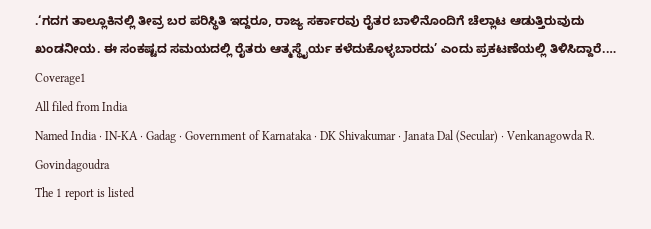.‘ಗದಗ ತಾಲ್ಲೂಕಿನಲ್ಲಿ ತೀವ್ರ ಬರ ಪರಿಸ್ಥಿತಿ ಇದ್ದರೂ, ರಾಜ್ಯ ಸರ್ಕಾರವು ರೈತರ ಬಾಳಿನೊಂದಿಗೆ ಚೆಲ್ಲಾಟ ಆಡುತ್ತಿರುವುದು ಖಂಡನೀಯ. ಈ ಸಂಕಷ್ಟದ ಸಮಯದಲ್ಲಿ ರೈತರು ಆತ್ಮಸ್ಥೈರ್ಯ ಕಳೆದುಕೊಳ್ಳಬಾರದು’ ಎಂದು ಪ್ರಕಟಣೆಯಲ್ಲಿ ತಿಳಿಸಿದ್ದಾರೆ.…
Coverage1
All filed from India
Named India · IN-KA · Gadag · Government of Karnataka · DK Shivakumar · Janata Dal (Secular) · Venkanagowda R. Govindagoudra
The 1 report is listed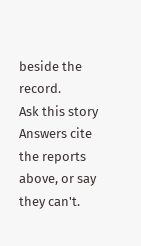beside the record.
Ask this story
Answers cite the reports above, or say they can't.